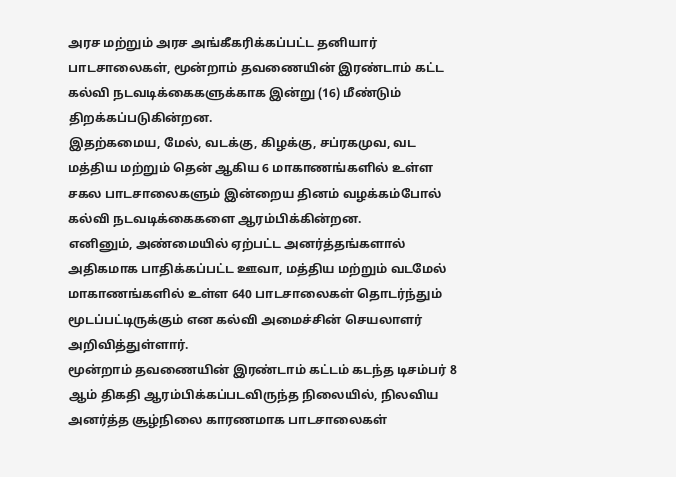அரச மற்றும் அரச அங்கீகரிக்கப்பட்ட தனியார் பாடசாலைகள், மூன்றாம் தவணையின் இரண்டாம் கட்ட கல்வி நடவடிக்கைகளுக்காக இன்று (16) மீண்டும் திறக்கப்படுகின்றன.
இதற்கமைய, மேல், வடக்கு, கிழக்கு, சப்ரகமுவ, வட மத்திய மற்றும் தென் ஆகிய 6 மாகாணங்களில் உள்ள சகல பாடசாலைகளும் இன்றைய தினம் வழக்கம்போல் கல்வி நடவடிக்கைகளை ஆரம்பிக்கின்றன.
எனினும், அண்மையில் ஏற்பட்ட அனர்த்தங்களால் அதிகமாக பாதிக்கப்பட்ட ஊவா, மத்திய மற்றும் வடமேல் மாகாணங்களில் உள்ள 640 பாடசாலைகள் தொடர்ந்தும் மூடப்பட்டிருக்கும் என கல்வி அமைச்சின் செயலாளர் அறிவித்துள்ளார்.
மூன்றாம் தவணையின் இரண்டாம் கட்டம் கடந்த டிசம்பர் 8 ஆம் திகதி ஆரம்பிக்கப்படவிருந்த நிலையில், நிலவிய அனர்த்த சூழ்நிலை காரணமாக பாடசாலைகள்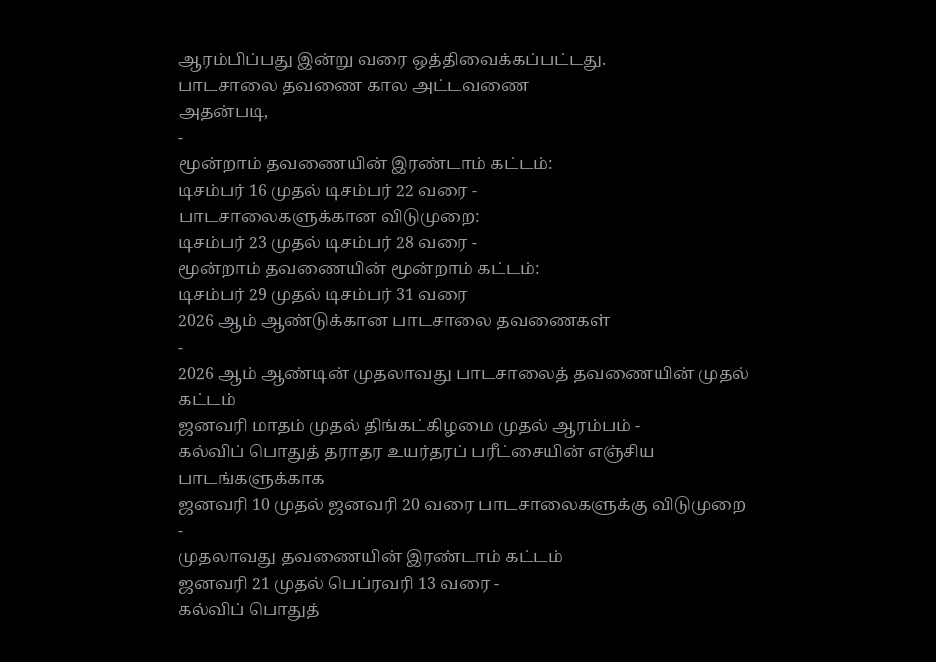ஆரம்பிப்பது இன்று வரை ஒத்திவைக்கப்பட்டது.
பாடசாலை தவணை கால அட்டவணை
அதன்படி,
-
மூன்றாம் தவணையின் இரண்டாம் கட்டம்:
டிசம்பர் 16 முதல் டிசம்பர் 22 வரை -
பாடசாலைகளுக்கான விடுமுறை:
டிசம்பர் 23 முதல் டிசம்பர் 28 வரை -
மூன்றாம் தவணையின் மூன்றாம் கட்டம்:
டிசம்பர் 29 முதல் டிசம்பர் 31 வரை
2026 ஆம் ஆண்டுக்கான பாடசாலை தவணைகள்
-
2026 ஆம் ஆண்டின் முதலாவது பாடசாலைத் தவணையின் முதல் கட்டம்
ஜனவரி மாதம் முதல் திங்கட்கிழமை முதல் ஆரம்பம் -
கல்விப் பொதுத் தராதர உயர்தரப் பரீட்சையின் எஞ்சிய பாடங்களுக்காக
ஜனவரி 10 முதல் ஜனவரி 20 வரை பாடசாலைகளுக்கு விடுமுறை -
முதலாவது தவணையின் இரண்டாம் கட்டம்
ஜனவரி 21 முதல் பெப்ரவரி 13 வரை -
கல்விப் பொதுத்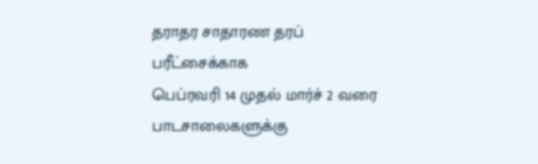தராதர சாதாரண தரப் பரீட்சைக்காக
பெப்ரவரி 14 முதல் மார்ச் 2 வரை பாடசாலைகளுக்கு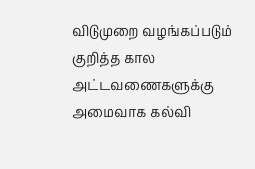விடுமுறை வழங்கப்படும்
குறித்த கால அட்டவணைகளுக்கு அமைவாக கல்வி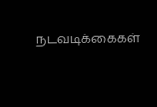நடவடிக்கைகள்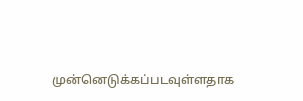முன்னெடுக்கப்படவுள்ளதாக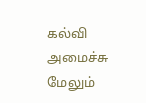கல்வி அமைச்சு மேலும்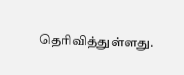தெரிவித்துள்ளது.